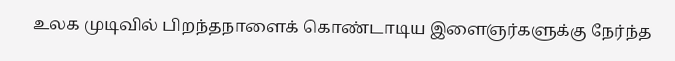உலக முடிவில் பிறந்தநாளைக் கொண்டாடிய இளைஞர்களுக்கு நேர்ந்த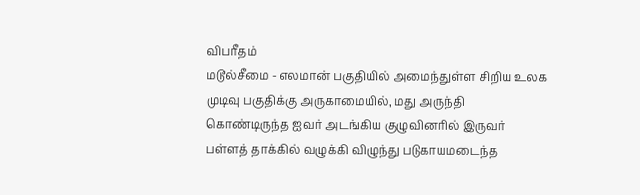விபரீதம்
மடூல்சீமை - எலமான் பகுதியில் அமைந்துள்ள சிறிய உலக முடிவு பகுதிக்கு அருகாமையில், மது அருந்தி கொண்டிருந்த ஐவர் அடங்கிய குழுவினரில் இருவர் பள்ளத் தாக்கில் வழுக்கி விழுந்து படுகாயமடைந்த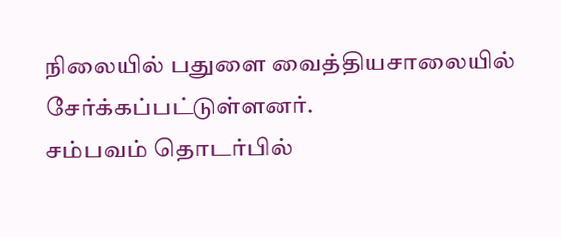நிலையில் பதுளை வைத்தியசாலையில் சேர்க்கப்பட்டுள்ளனர்.
சம்பவம் தொடர்பில்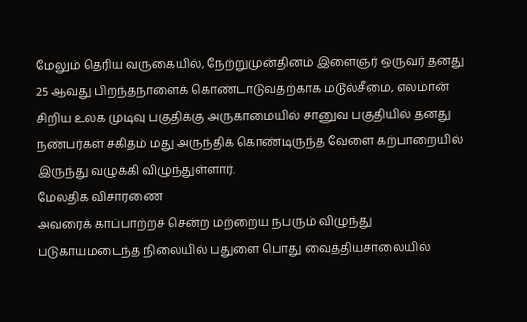மேலும் தெரிய வருகையில், நேற்றுமுன்தினம் இளைஞர் ஒருவர் தனது 25 ஆவது பிறந்தநாளைக் கொண்டாடுவதற்காக மடூல்சீமை, எலமான் சிறிய உலக முடிவு பகுதிக்கு அருகாமையில் சானுவ பகுதியில் தனது நண்பர்கள் சகிதம் மது அருந்திக் கொண்டிருந்த வேளை கற்பாறையில் இருந்து வழுக்கி விழுந்துள்ளார்.
மேலதிக விசாரணை
அவரைக் காப்பாற்றச் சென்ற மற்றைய நபரும் விழுந்து படுகாயமடைந்த நிலையில் பதுளை பொது வைத்தியசாலையில்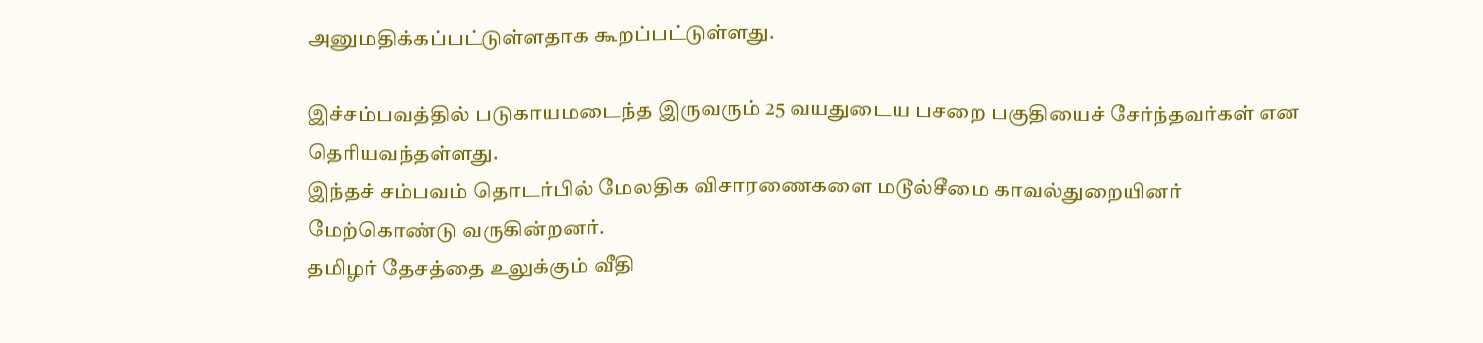அனுமதிக்கப்பட்டுள்ளதாக கூறப்பட்டுள்ளது.

இச்சம்பவத்தில் படுகாயமடைந்த இருவரும் 25 வயதுடைய பசறை பகுதியைச் சேர்ந்தவர்கள் என தெரியவந்தள்ளது.
இந்தச் சம்பவம் தொடர்பில் மேலதிக விசாரணைகளை மடூல்சீமை காவல்துறையினர் மேற்கொண்டு வருகின்றனர்.
தமிழர் தேசத்தை உலுக்கும் வீதி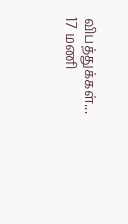விபத்துக்கள்... 17 மணி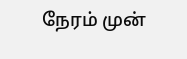நேரம் முன்